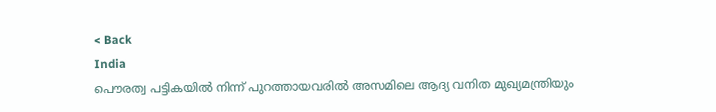< Back
India
പൌരത്വ പട്ടികയില്‍ നിന്ന് പുറത്തായവരില്‍ അസമിലെ ആദ്യ വനിത മുഖ്യമന്ത്രിയും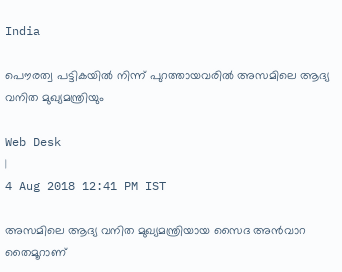India

പൌരത്വ പട്ടികയില്‍ നിന്ന് പുറത്തായവരില്‍ അസമിലെ ആദ്യ വനിത മുഖ്യമന്ത്രിയും

Web Desk
|
4 Aug 2018 12:41 PM IST

അസമിലെ ആദ്യ വനിത മുഖ്യമന്ത്രിയായ സൈദ അന്‍വാറ തൈമൂറാണ്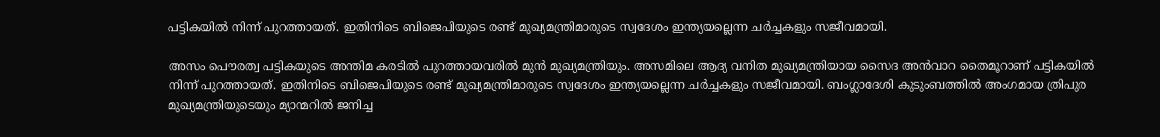പട്ടികയില്‍ നിന്ന് പുറത്തായത്. ഇതിനിടെ ബിജെപിയുടെ രണ്ട് മുഖ്യമന്ത്രിമാരുടെ സ്വദേശം ഇന്ത്യയല്ലെന്ന ചര്‍ച്ചകളും സജീവമായി.

അസം പൌരത്വ പട്ടികയുടെ അന്തിമ കരടില്‍ പുറത്തായവരില്‍ മുന്‍ മുഖ്യമന്ത്രിയും. അസമിലെ ആദ്യ വനിത മുഖ്യമന്ത്രിയായ സൈദ അന്‍വാറ തൈമൂറാണ് പട്ടികയില്‍ നിന്ന് പുറത്തായത്. ഇതിനിടെ ബിജെപിയുടെ രണ്ട് മുഖ്യമന്ത്രിമാരുടെ സ്വദേശം ഇന്ത്യയല്ലെന്ന ചര്‍ച്ചകളും സജീവമായി. ബംഗ്ലാദേശി കുടുംബത്തില്‍ അംഗമായ ത്രിപുര മുഖ്യമന്ത്രിയുടെയും മ്യാന്മറില്‍ ജനിച്ച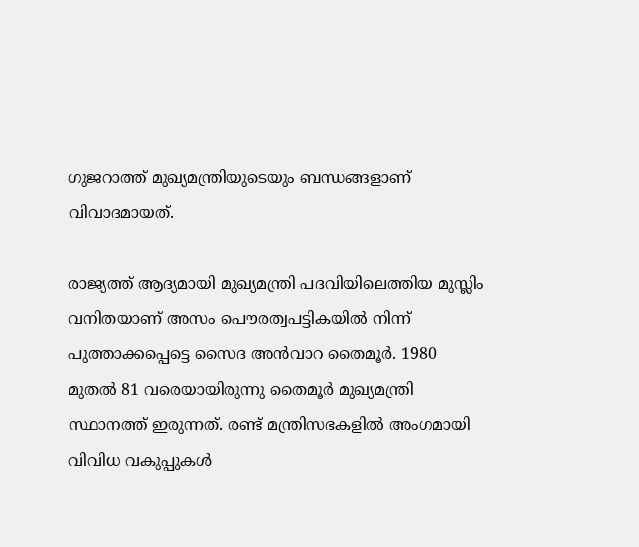ഗുജറാത്ത് മുഖ്യമന്ത്രിയുടെയും ബന്ധങ്ങളാണ് വിവാദമായത്.

രാജ്യത്ത് ആദ്യമായി മുഖ്യമന്ത്രി പദവിയിലെത്തിയ മുസ്ലിം വനിതയാണ് അസം പൌരത്വപട്ടികയില്‍ നിന്ന് പുത്താക്കപ്പെട്ടെ സൈദ അന്‍വാറ തൈമൂര്‍. 1980 മുതല്‍ 81 വരെയായിരുന്നു തൈമൂര്‍ മുഖ്യമന്ത്രി സ്ഥാനത്ത് ഇരുന്നത്. രണ്ട് മന്ത്രിസഭകളില്‍ അംഗമായി വിവിധ വകുപ്പുകള്‍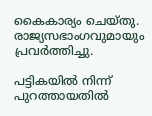കൈകാര്യം ചെയ്തു. രാജ്യസഭാംഗവുമായും പ്രവര്‍ത്തിച്ചു.

പട്ടികയില്‍ നിന്ന് പുറത്തായതില്‍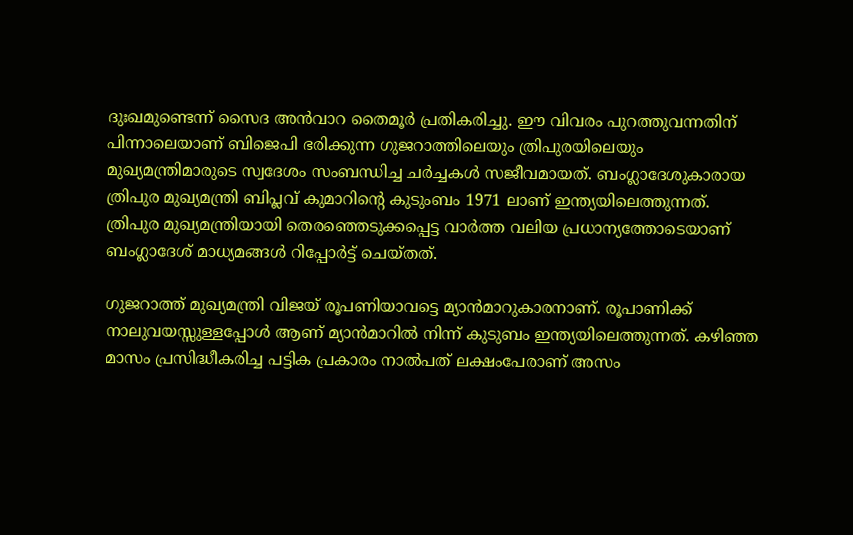ദുഃഖമുണ്ടെന്ന് സൈദ അന്‍വാറ തൈമൂര്‍ പ്രതികരിച്ചു. ഈ വിവരം പുറത്തുവന്നതിന് പിന്നാലെയാണ് ബിജെപി ഭരിക്കുന്ന ഗുജറാത്തിലെയും ത്രിപുരയിലെയും മുഖ്യമന്ത്രിമാരുടെ സ്വദേശം സംബന്ധിച്ച ചര്‍ച്ചകള്‍ സജീവമായത്. ബംഗ്ലാദേശുകാരായ ത്രിപുര മുഖ്യമന്ത്രി ബിപ്ലവ് കുമാറിന്‍റെ കുടുംബം 1971 ലാണ് ഇന്ത്യയിലെത്തുന്നത്. ത്രിപുര മുഖ്യമന്ത്രിയായി തെരഞ്ഞെടുക്കപ്പെട്ട വാര്‍ത്ത വലിയ പ്രധാന്യത്തോടെയാണ് ബംഗ്ലാദേശ് മാധ്യമങ്ങള്‍ റിപ്പോര്‍ട്ട് ചെയ്തത്.

ഗുജറാത്ത് മുഖ്യമന്ത്രി വിജയ് രൂപണിയാവട്ടെ മ്യാന്‍മാറുകാരനാണ്. രൂപാണിക്ക് നാലുവയസ്സുള്ളപ്പോള്‍ ആണ് മ്യാന്‍മാറില്‍ നിന്ന് കുടുബം ഇന്ത്യയിലെത്തുന്നത്. കഴിഞ്ഞ മാസം പ്രസിദ്ധീകരിച്ച പട്ടിക പ്രകാരം നാല്‍പത് ലക്ഷംപേരാണ് അസം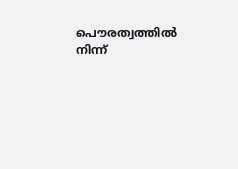പൌരത്വത്തില്‍ നിന്ന്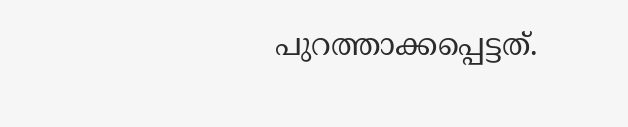പുറത്താക്കപ്പെട്ടത്.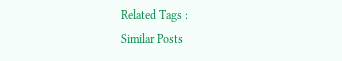Related Tags :
Similar Posts